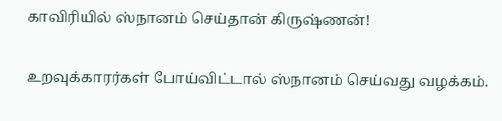காவிரியில் ஸ்நானம் செய்தான் கிருஷ்ணன்!

உறவுக்காரர்கள் போய்விட்டால் ஸ்நானம் செய்வது வழக்கம்.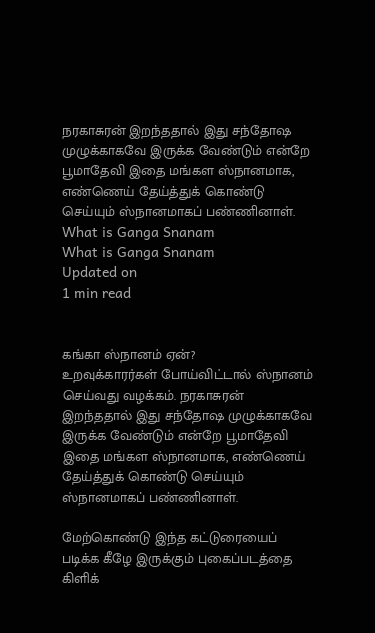நரகாசுரன் இறந்ததால் இது சந்தோஷ முழுக்காகவே இருக்க வேண்டும் என்றே பூமாதேவி இதை மங்கள ஸ்நானமாக, எண்ணெய் தேய்த்துக் கொண்டு செய்யும் ஸ்நானமாகப் பண்ணினாள்.
What is Ganga Snanam
What is Ganga Snanam
Updated on
1 min read


கங்கா ஸ்நானம் ஏன்?
உறவுக்காரர்கள் போய்விட்டால் ஸ்நானம் செய்வது வழக்கம். நரகாசுரன் இறந்ததால் இது சந்தோஷ முழுக்காகவே இருக்க வேண்டும் என்றே பூமாதேவி இதை மங்கள ஸ்நானமாக, எண்ணெய் தேய்த்துக் கொண்டு செய்யும் ஸ்நானமாகப் பண்ணினாள்.

மேற்கொண்டு இந்த கட்டுரையைப் படிக்க கீழே இருக்கும் புகைப்படத்தை கிளிக்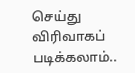செய்து விரிவாகப் படிக்கலாம்..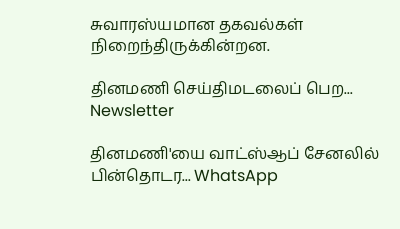சுவாரஸ்யமான தகவல்கள் நிறைந்திருக்கின்றன.

தினமணி செய்திமடலைப் பெற... Newsletter

தினமணி'யை வாட்ஸ்ஆப் சேனலில் பின்தொடர... WhatsApp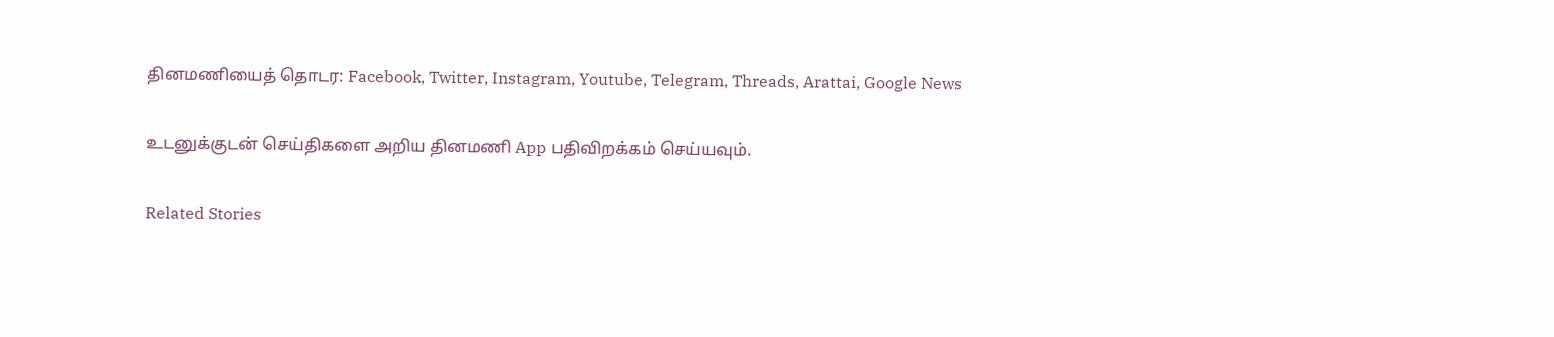தினமணியைத் தொடர: Facebook, Twitter, Instagram, Youtube, Telegram, Threads, Arattai, Google News

உடனுக்குடன் செய்திகளை அறிய தினமணி App பதிவிறக்கம் செய்யவும்.

Related Stories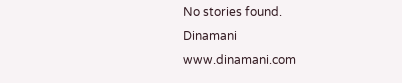No stories found.
Dinamani
www.dinamani.com